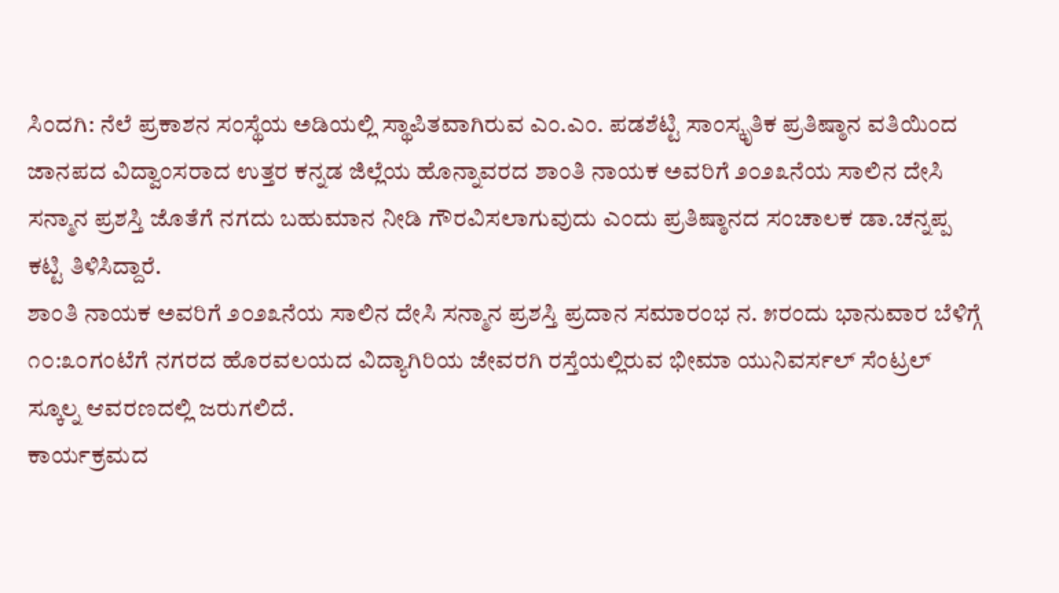ಸಿಂದಗಿ: ನೆಲೆ ಪ್ರಕಾಶನ ಸಂಸ್ಥೆಯ ಅಡಿಯಲ್ಲಿ ಸ್ಥಾಪಿತವಾಗಿರುವ ಎಂ.ಎಂ. ಪಡಶೆಟ್ಟಿ ಸಾಂಸ್ಕೃತಿಕ ಪ್ರತಿಷ್ಠಾನ ವತಿಯಿಂದ ಜಾನಪದ ವಿದ್ವಾಂಸರಾದ ಉತ್ತರ ಕನ್ನಡ ಜಿಲ್ಲೆಯ ಹೊನ್ನಾವರದ ಶಾಂತಿ ನಾಯಕ ಅವರಿಗೆ ೨೦೨೩ನೆಯ ಸಾಲಿನ ದೇಸಿ ಸನ್ಮಾನ ಪ್ರಶಸ್ತಿ ಜೊತೆಗೆ ನಗದು ಬಹುಮಾನ ನೀಡಿ ಗೌರವಿಸಲಾಗುವುದು ಎಂದು ಪ್ರತಿಷ್ಠಾನದ ಸಂಚಾಲಕ ಡಾ.ಚನ್ನಪ್ಪ ಕಟ್ಟಿ ತಿಳಿಸಿದ್ದಾರೆ.
ಶಾಂತಿ ನಾಯಕ ಅವರಿಗೆ ೨೦೨೩ನೆಯ ಸಾಲಿನ ದೇಸಿ ಸನ್ಮಾನ ಪ್ರಶಸ್ತಿ ಪ್ರದಾನ ಸಮಾರಂಭ ನ. ೫ರಂದು ಭಾನುವಾರ ಬೆಳಿಗ್ಗೆ ೧೦:೩೦ಗಂಟೆಗೆ ನಗರದ ಹೊರವಲಯದ ವಿದ್ಯಾಗಿರಿಯ ಜೇವರಗಿ ರಸ್ತೆಯಲ್ಲಿರುವ ಭೀಮಾ ಯುನಿವರ್ಸಲ್ ಸೆಂಟ್ರಲ್ ಸ್ಕೂಲ್ನ ಆವರಣದಲ್ಲಿ ಜರುಗಲಿದೆ.
ಕಾರ್ಯಕ್ರಮದ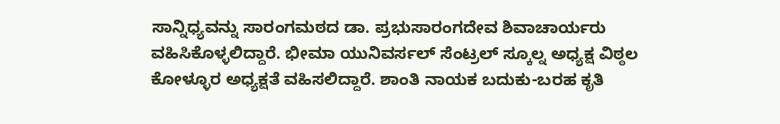ಸಾನ್ನಿಧ್ಯವನ್ನು ಸಾರಂಗಮಠದ ಡಾ. ಪ್ರಭುಸಾರಂಗದೇವ ಶಿವಾಚಾರ್ಯರು ವಹಿಸಿಕೊಳ್ಳಲಿದ್ದಾರೆ. ಭೀಮಾ ಯುನಿವರ್ಸಲ್ ಸೆಂಟ್ರಲ್ ಸ್ಕೂಲ್ನ ಅಧ್ಯಕ್ಷ ವಿಠ್ಠಲ ಕೋಳ್ಳೂರ ಅಧ್ಯಕ್ಷತೆ ವಹಿಸಲಿದ್ದಾರೆ. ಶಾಂತಿ ನಾಯಕ ಬದುಕು-ಬರಹ ಕೃತಿ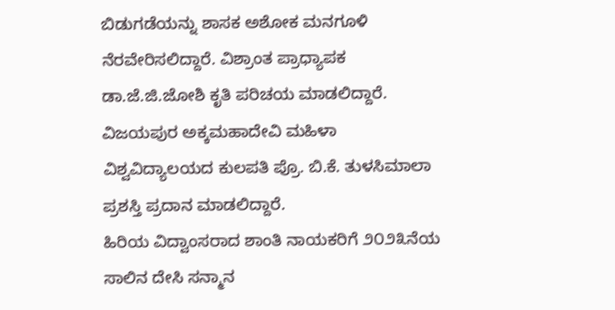ಬಿಡುಗಡೆಯನ್ನು ಶಾಸಕ ಅಶೋಕ ಮನಗೂಳಿ ನೆರವೇರಿಸಲಿದ್ದಾರೆ. ವಿಶ್ರಾಂತ ಪ್ರಾಧ್ಯಾಪಕ ಡಾ.ಜೆ.ಜಿ.ಜೋಶಿ ಕೃತಿ ಪರಿಚಯ ಮಾಡಲಿದ್ದಾರೆ. ವಿಜಯಪುರ ಅಕ್ಕಮಹಾದೇವಿ ಮಹಿಳಾ ವಿಶ್ವವಿದ್ಯಾಲಯದ ಕುಲಪತಿ ಪ್ರೊ. ಬಿ.ಕೆ. ತುಳಸಿಮಾಲಾ ಪ್ರಶಸ್ತಿ ಪ್ರದಾನ ಮಾಡಲಿದ್ದಾರೆ.
ಹಿರಿಯ ವಿದ್ವಾಂಸರಾದ ಶಾಂತಿ ನಾಯಕರಿಗೆ ೨೦೨೩ನೆಯ ಸಾಲಿನ ದೇಸಿ ಸನ್ಮಾನ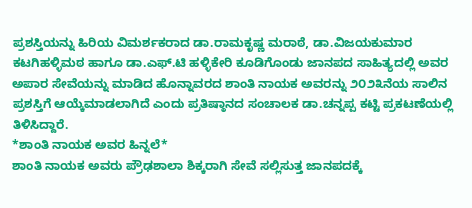ಪ್ರಶಸ್ತಿಯನ್ನು ಹಿರಿಯ ವಿಮರ್ಶಕರಾದ ಡಾ.ರಾಮಕೃಷ್ಣ ಮರಾಠೆ, ಡಾ.ವಿಜಯಕುಮಾರ ಕಟಗಿಹಳ್ಳಿಮಠ ಹಾಗೂ ಡಾ.ಎಫ್.ಟಿ ಹಳ್ಳಿಕೇರಿ ಕೂಡಿಗೊಂಡು ಜಾನಪದ ಸಾಹಿತ್ಯದಲ್ಲಿ ಅವರ ಅಪಾರ ಸೇವೆಯನ್ನು ಮಾಡಿದ ಹೊನ್ನಾವರದ ಶಾಂತಿ ನಾಯಕ ಅವರನ್ನು ೨೦೨೩ನೆಯ ಸಾಲಿನ ಪ್ರಶಸ್ತಿಗೆ ಆಯ್ಕೆಮಾಡಲಾಗಿದೆ ಎಂದು ಪ್ರತಿಷ್ಠಾನದ ಸಂಚಾಲಕ ಡಾ.ಚನ್ನಪ್ಪ ಕಟ್ಟಿ ಪ್ರಕಟಣೆಯಲ್ಲಿ ತಿಳಿಸಿದ್ದಾರೆ.
*ಶಾಂತಿ ನಾಯಕ ಅವರ ಹಿನ್ನಲೆ*
ಶಾಂತಿ ನಾಯಕ ಅವರು ಪ್ರೌಢಶಾಲಾ ಶಿಕ್ಕರಾಗಿ ಸೇವೆ ಸಲ್ಲಿಸುತ್ತ ಜಾನಪದಕ್ಕೆ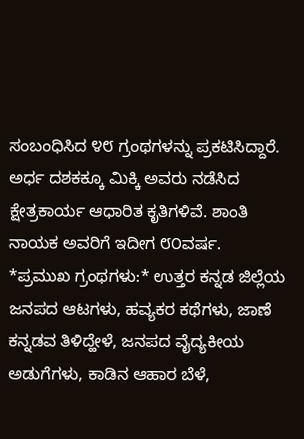ಸಂಬಂಧಿಸಿದ ೪೮ ಗ್ರಂಥಗಳನ್ನು ಪ್ರಕಟಿಸಿದ್ದಾರೆ. ಅರ್ಧ ದಶಕಕ್ಕೂ ಮಿಕ್ಕಿ ಅವರು ನಡೆಸಿದ ಕ್ಷೇತ್ರಕಾರ್ಯ ಆಧಾರಿತ ಕೃತಿಗಳಿವೆ. ಶಾಂತಿ ನಾಯಕ ಅವರಿಗೆ ಇದೀಗ ೮೦ವರ್ಷ.
*ಪ್ರಮುಖ ಗ್ರಂಥಗಳು:* ಉತ್ತರ ಕನ್ನಡ ಜಿಲ್ಲೆಯ ಜನಪದ ಆಟಗಳು, ಹವ್ಯಕರ ಕಥೆಗಳು, ಜಾಣೆ ಕನ್ನಡವ ತಿಳಿದ್ಹೇಳೆ, ಜನಪದ ವೈದ್ಯಕೀಯ ಅಡುಗೆಗಳು, ಕಾಡಿನ ಆಹಾರ ಬೆಳೆ,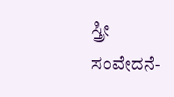ಸ್ತ್ರೀ ಸಂವೇದನೆ-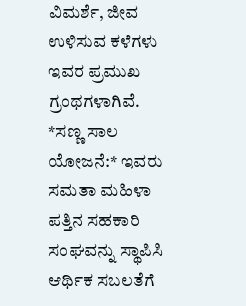ವಿಮರ್ಶೆ, ಜೀವ ಉಳಿಸುವ ಕಳೆಗಳು ಇವರ ಪ್ರಮುಖ ಗ್ರಂಥಗಳಾಗಿವೆ.
*ಸಣ್ಣ ಸಾಲ ಯೋಜನೆ:* ಇವರು ಸಮತಾ ಮಹಿಳಾ ಪತ್ತಿನ ಸಹಕಾರಿ ಸಂಘವನ್ನು ಸ್ಥಾಪಿಸಿ ಆರ್ಥಿಕ ಸಬಲತೆಗೆ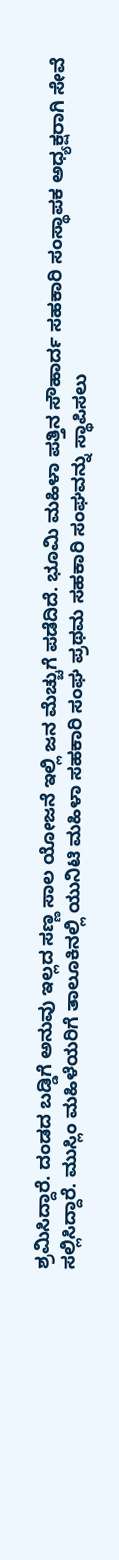ಶ್ರಮಿಸಿದ್ದಾರೆ. ದಂಡದ ಬಡ್ಡಿಗೆ ಅನುವು ಇಲ್ಲದ ಸಣ್ಣ ಸಾಲ ಯೋಜನೆ ಇಲ್ಲಿ ಜನ ಮೆಚ್ಚುಗೆ ಪಡೆದಿದೆ. ಭೂಮಿ ಮಹಿಳಾ ಪತ್ತಿನ ಸೌಹಾರ್ದ ಸಹಕಾರಿ ಸಂಸ್ಥಾಪಕ ಅಧ್ಯಕ್ಷರಾಗಿ ಸೇವೆ ಸಲ್ಲಿಸಿದ್ದಾರೆ. ಮುಸ್ಲಿಂ ಮಹಿಳೆಯರಿಗೆ ತಾಲೂಕಿನಲ್ಲಿ ಯುನಿಟಿ ಮಹಿಳಾ ಸಹಕಾರಿ ಸಂಘ ಪ್ರಥಮ ಸಹಕಾರಿ ಸಂಘವನ್ನು ಸ್ಥಾಪಿಸಲು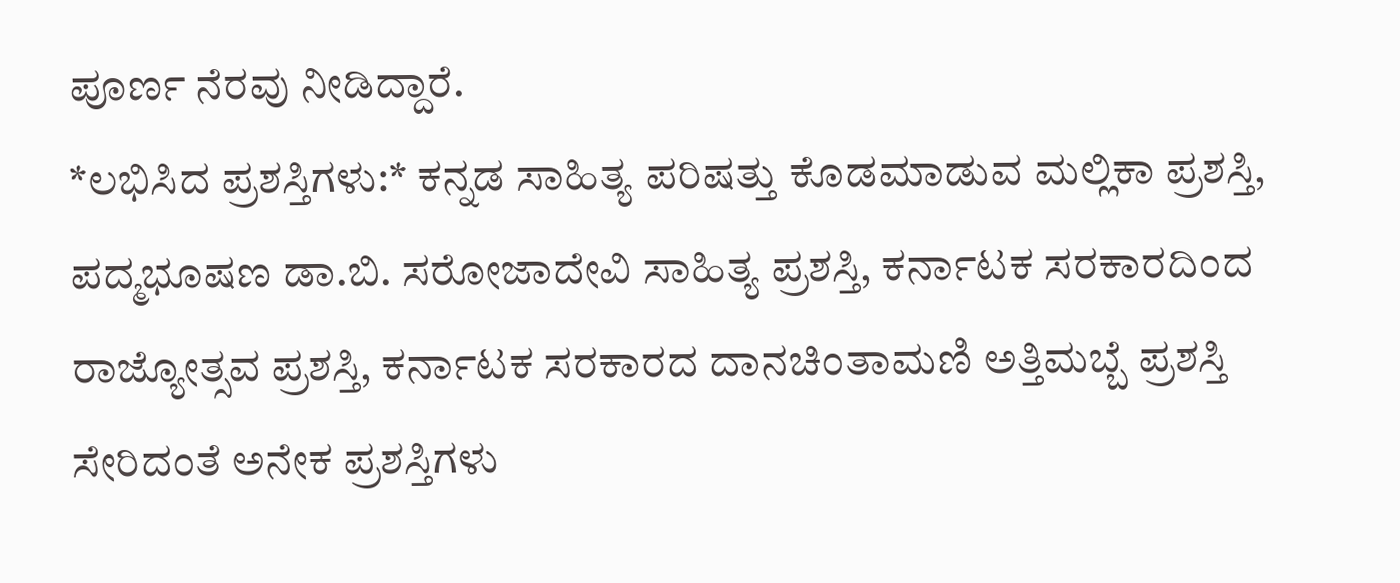ಪೂರ್ಣ ನೆರವು ನೀಡಿದ್ದಾರೆ.
*ಲಭಿಸಿದ ಪ್ರಶಸ್ತಿಗಳು:* ಕನ್ನಡ ಸಾಹಿತ್ಯ ಪರಿಷತ್ತು ಕೊಡಮಾಡುವ ಮಲ್ಲಿಕಾ ಪ್ರಶಸ್ತಿ, ಪದ್ಮಭೂಷಣ ಡಾ.ಬಿ. ಸರೋಜಾದೇವಿ ಸಾಹಿತ್ಯ ಪ್ರಶಸ್ತಿ, ಕರ್ನಾಟಕ ಸರಕಾರದಿಂದ ರಾಜ್ಯೋತ್ಸವ ಪ್ರಶಸ್ತಿ, ಕರ್ನಾಟಕ ಸರಕಾರದ ದಾನಚಿಂತಾಮಣಿ ಅತ್ತಿಮಬ್ಬೆ ಪ್ರಶಸ್ತಿ ಸೇರಿದಂತೆ ಅನೇಕ ಪ್ರಶಸ್ತಿಗಳು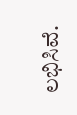ಲಭಿಸಿವೆ.